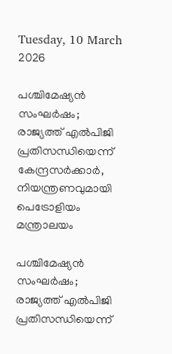Tuesday, 10 March 2026

പശ്ചിമേഷ്യൻ സംഘർഷം; രാജ്യത്ത് എൽപിജി പ്രതിസന്ധിയെന്ന് കേന്ദ്രസർക്കാർ, നിയന്ത്രണവുമായി പെട്രോളിയം മന്ത്രാലയം

പശ്ചിമേഷ്യൻ സംഘർഷം; രാജ്യത്ത് എൽപിജി പ്രതിസന്ധിയെന്ന്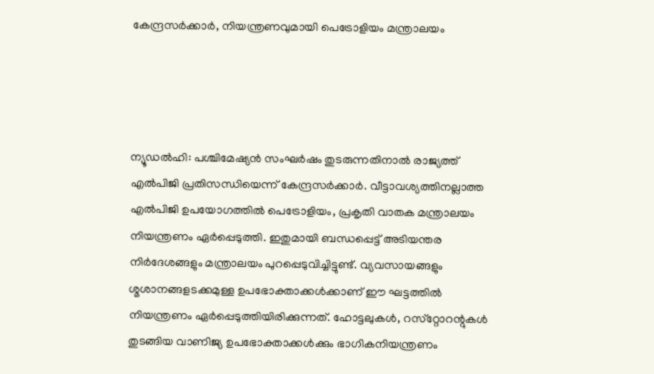കേന്ദ്രസർക്കാർ, നിയന്ത്രണവുമായി പെട്രോളിയം മന്ത്രാലയം




ന്യൂഡല്‍ഹി: പശ്ചിമേഷ്യന്‍ സംഘര്‍ഷം തുടരുന്നതിനാല്‍ രാജ്യത്ത് എല്‍പിജി പ്രതിസന്ധിയെന്ന് കേന്ദ്രസര്‍ക്കാര്‍. വീട്ടാവശ്യത്തിനല്ലാത്ത എല്‍പിജി ഉപയോഗത്തില്‍ പെട്രോളിയം, പ്രകൃതി വാതക മന്ത്രാലയം നിയന്ത്രണം ഏര്‍പ്പെടുത്തി. ഇതുമായി ബന്ധപ്പെട്ട് അടിയന്തര നിര്‍ദേശങ്ങളും മന്ത്രാലയം പുറപ്പെടുവിച്ചിട്ടുണ്ട്. വ്യവസായങ്ങളും ശ്മശാനങ്ങളടക്കമുള്ള ഉപഭോക്താക്കള്‍ക്കാണ് ഈ ഘട്ടത്തില്‍ നിയന്ത്രണം ഏര്‍പ്പെടുത്തിയിരിക്കുന്നത്. ഹോട്ടലുകള്‍, റസ്‌റ്റോറന്റുകള്‍ തുടങ്ങിയ വാണിജ്യ ഉപഭോക്താക്കള്‍ക്കും ഭാഗികനിയന്ത്രണം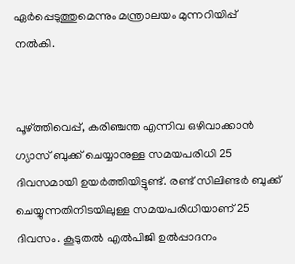ഏര്‍പ്പെടുത്തുമെന്നും മന്ത്രാലയം മുന്നറിയിപ്പ് നല്‍കി.


പൂഴ്ത്തിവെപ്പ്, കരിഞ്ചന്ത എന്നിവ ഒഴിവാക്കാന്‍ ഗ്യാസ് ബുക്ക് ചെയ്യാനുള്ള സമയപരിധി 25 ദിവസമായി ഉയര്‍ത്തിയിട്ടുണ്ട്. രണ്ട് സിലിണ്ടര്‍ ബുക്ക് ചെയ്യുന്നതിനിടയിലുള്ള സമയപരിധിയാണ് 25 ദിവസം. കൂടുതല്‍ എല്‍പിജി ഉല്‍പ്പാദനം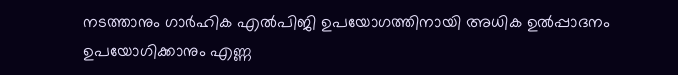നടത്താനും ഗാര്‍ഹിക എല്‍പിജി ഉപയോഗത്തിനായി അധിക ഉല്‍പ്പാദനം ഉപയോഗിക്കാനും എണ്ണ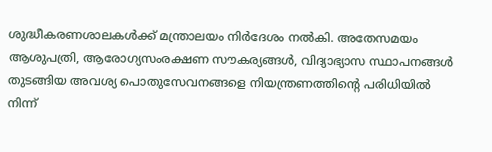ശുദ്ധീകരണശാലകള്‍ക്ക് മന്ത്രാലയം നിര്‍ദേശം നല്‍കി. അതേസമയം ആശുപത്രി, ആരോഗ്യസംരക്ഷണ സൗകര്യങ്ങള്‍, വിദ്യാഭ്യാസ സ്ഥാപനങ്ങള്‍ തുടങ്ങിയ അവശ്യ പൊതുസേവനങ്ങളെ നിയന്ത്രണത്തിന്റെ പരിധിയില്‍ നിന്ന്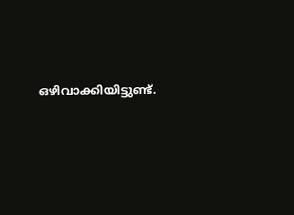ഒഴിവാക്കിയിട്ടുണ്ട്.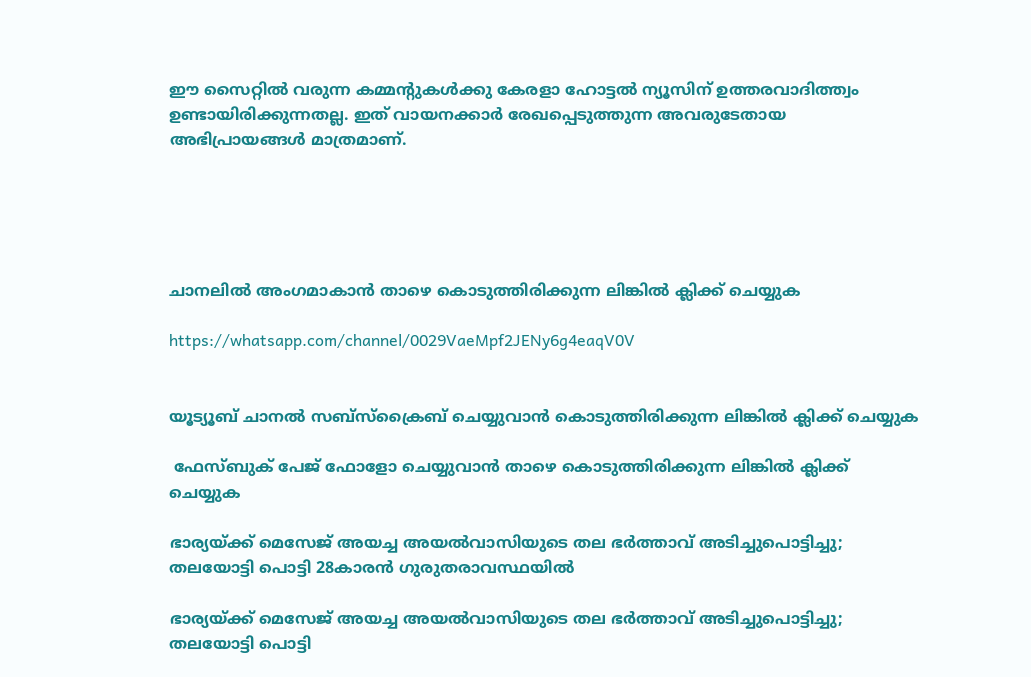ഈ സൈറ്റിൽ വരുന്ന കമ്മന്റുകൾക്കു കേരളാ ഹോട്ടൽ ന്യൂസിന് ഉത്തരവാദിത്ത്വം ഉണ്ടായിരിക്കുന്നതല്ല. ഇത് വായനക്കാർ രേഖപ്പെടുത്തുന്ന അവരുടേതായ അഭിപ്രായങ്ങൾ മാത്രമാണ്.





ചാനലിൽ അംഗമാകാൻ താഴെ കൊടുത്തിരിക്കുന്ന ലിങ്കിൽ ക്ലിക്ക് ചെയ്യുക

https://whatsapp.com/channel/0029VaeMpf2JENy6g4eaqV0V


യൂട്യൂബ് ചാനൽ സബ്സ്ക്രൈബ് ചെയ്യുവാൻ കൊടുത്തിരിക്കുന്ന ലിങ്കിൽ ക്ലിക്ക് ചെയ്യുക

 ഫേസ്ബുക് പേജ് ഫോളോ ചെയ്യുവാൻ താഴെ കൊടുത്തിരിക്കുന്ന ലിങ്കിൽ ക്ലിക്ക് ചെയ്യുക

ഭാര്യയ്ക്ക് മെസേജ് അയച്ച അയൽവാസിയുടെ തല ഭർത്താവ് അടിച്ചുപൊട്ടിച്ചു; തലയോട്ടി പൊട്ടി 28കാരന്‍ ഗുരുതരാവസ്ഥയിൽ

ഭാര്യയ്ക്ക് മെസേജ് അയച്ച അയൽവാസിയുടെ തല ഭർത്താവ് അടിച്ചുപൊട്ടിച്ചു; തലയോട്ടി പൊട്ടി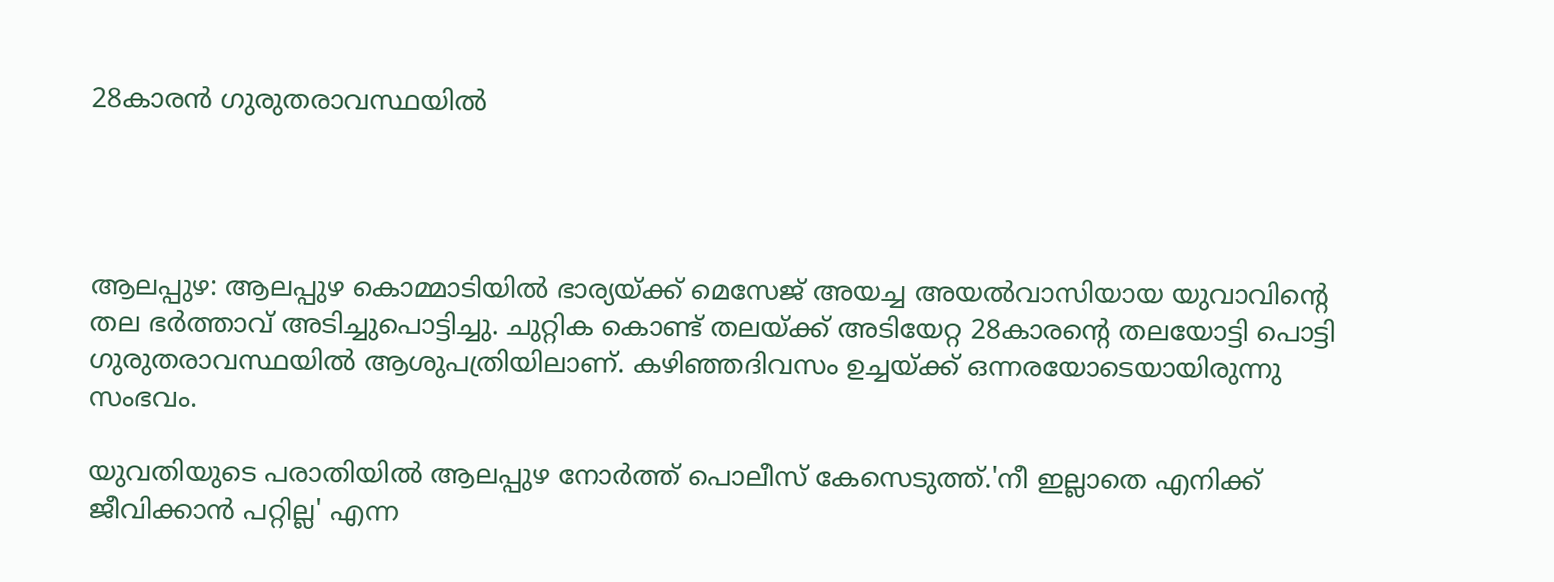28കാരന്‍ ഗുരുതരാവസ്ഥയിൽ




ആലപ്പുഴ: ആലപ്പുഴ കൊമ്മാടിയില്‍ ഭാര്യയ്ക്ക് മെസേജ് അയച്ച അയല്‍വാസിയായ യുവാവിന്റെ തല ഭര്‍ത്താവ് അടിച്ചുപൊട്ടിച്ചു. ചുറ്റിക കൊണ്ട് തലയ്ക്ക് അടിയേറ്റ 28കാരന്റെ തലയോട്ടി പൊട്ടി ഗുരുതരാവസ്ഥയില്‍ ആശുപത്രിയിലാണ്. കഴിഞ്ഞദിവസം ഉച്ചയ്ക്ക് ഒന്നരയോടെയായിരുന്നു സംഭവം.

യുവതിയുടെ പരാതിയില്‍ ആലപ്പുഴ നോര്‍ത്ത് പൊലീസ് കേസെടുത്ത്.'നീ ഇല്ലാതെ എനിക്ക് ജീവിക്കാന്‍ പറ്റില്ല' എന്ന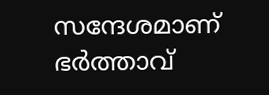സന്ദേശമാണ് ഭര്‍ത്താവ്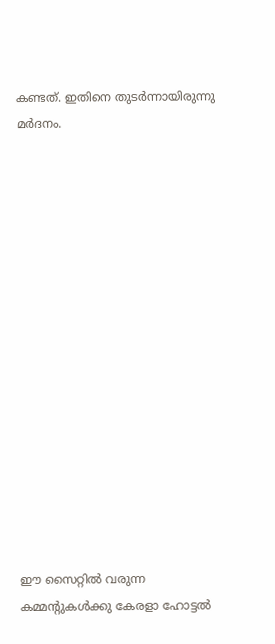കണ്ടത്. ഇതിനെ തുടര്‍ന്നായിരുന്നു മര്‍ദനം.
















ഈ സൈറ്റിൽ വരുന്ന കമ്മന്റുകൾക്കു കേരളാ ഹോട്ടൽ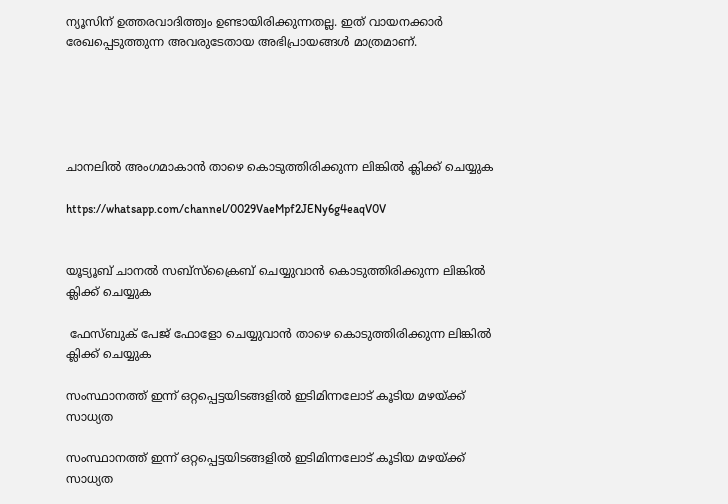ന്യൂസിന് ഉത്തരവാദിത്ത്വം ഉണ്ടായിരിക്കുന്നതല്ല. ഇത് വായനക്കാർ രേഖപ്പെടുത്തുന്ന അവരുടേതായ അഭിപ്രായങ്ങൾ മാത്രമാണ്.





ചാനലിൽ അംഗമാകാൻ താഴെ കൊടുത്തിരിക്കുന്ന ലിങ്കിൽ ക്ലിക്ക് ചെയ്യുക

https://whatsapp.com/channel/0029VaeMpf2JENy6g4eaqV0V


യൂട്യൂബ് ചാനൽ സബ്സ്ക്രൈബ് ചെയ്യുവാൻ കൊടുത്തിരിക്കുന്ന ലിങ്കിൽ ക്ലിക്ക് ചെയ്യുക

 ഫേസ്ബുക് പേജ് ഫോളോ ചെയ്യുവാൻ താഴെ കൊടുത്തിരിക്കുന്ന ലിങ്കിൽ ക്ലിക്ക് ചെയ്യുക

സംസ്ഥാനത്ത് ഇന്ന് ഒറ്റപ്പെട്ടയിടങ്ങളിൽ ഇടിമിന്നലോട് കൂടിയ മഴയ്ക്ക് സാധ്യത

സംസ്ഥാനത്ത് ഇന്ന് ഒറ്റപ്പെട്ടയിടങ്ങളിൽ ഇടിമിന്നലോട് കൂടിയ മഴയ്ക്ക് സാധ്യത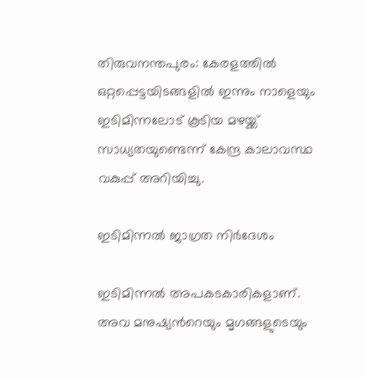തിരുവനന്തപുരം: കേരളത്തില്‍ ഒറ്റപ്പെട്ടയിടങ്ങളില്‍ ഇന്നും നാളെയും ഇടിമിന്നലോട് കൂടിയ മഴയ്ക്ക് സാധ്യതയുണ്ടെന്ന് കേന്ദ്ര കാലാവസ്ഥ വകുപ്പ് അറിയിച്ചു.

ഇടിമിന്നൽ ജാഗ്രത നിർദേശം

ഇടിമിന്നൽ അപകടകാരികളാണ്. അവ മനുഷ്യൻറെയും മൃഗങ്ങളുടെയും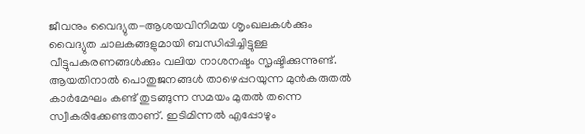ജീവനും വൈദ്യുത-ആശയവിനിമയ ശൃംഖലകൾക്കും വൈദ്യുത ചാലകങ്ങളുമായി ബന്ധിപ്പിച്ചിട്ടുള്ള വീട്ടുപകരണങ്ങൾക്കും വലിയ നാശനഷ്ടം സൃഷ്ടിക്കുന്നുണ്ട്. ആയതിനാൽ പൊതുജനങ്ങൾ താഴെപ്പറയുന്ന മുൻകരുതൽ കാർമേഘം കണ്ട് തുടങ്ങുന്ന സമയം മുതൽ തന്നെ സ്വീകരിക്കേണ്ടതാണ്. ഇടിമിന്നൽ എപ്പോഴും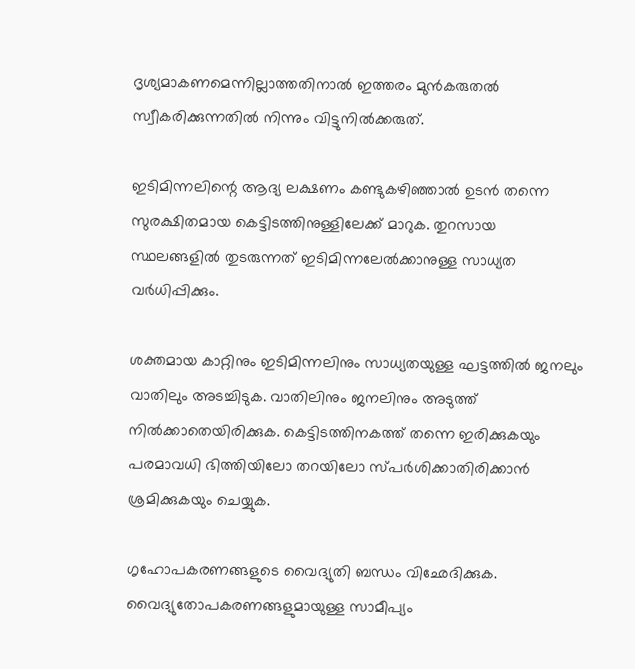ദൃശ്യമാകണമെന്നില്ലാത്തതിനാൽ ഇത്തരം മുൻകരുതൽ സ്വീകരിക്കുന്നതിൽ നിന്നും വിട്ടുനിൽക്കരുത്.

ഇടിമിന്നലിന്റെ ആദ്യ ലക്ഷണം കണ്ടുകഴിഞ്ഞാൽ ഉടൻ തന്നെ സുരക്ഷിതമായ കെട്ടിടത്തിനുള്ളിലേക്ക്‌ മാറുക. തുറസായ സ്ഥലങ്ങളിൽ തുടരുന്നത് ഇടിമിന്നലേൽക്കാനുള്ള സാധ്യത വർധിപ്പിക്കും.

ശക്തമായ കാറ്റിനും ഇടിമിന്നലിനും സാധ്യതയുള്ള ഘട്ടത്തിൽ ജനലും വാതിലും അടച്ചിടുക. വാതിലിനും ജനലിനും അടുത്ത് നിൽക്കാതെയിരിക്കുക. കെട്ടിടത്തിനകത്ത് തന്നെ ഇരിക്കുകയും പരമാവധി ഭിത്തിയിലോ തറയിലോ സ്പർശിക്കാതിരിക്കാൻ ശ്രമിക്കുകയും ചെയ്യുക.

ഗൃഹോപകരണങ്ങളുടെ വൈദ്യുതി ബന്ധം വിഛേദിക്കുക. വൈദ്യുതോപകരണങ്ങളുമായുള്ള സാമീപ്യം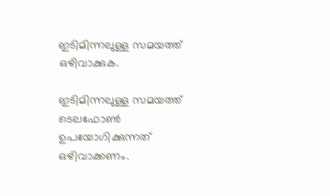ഇടിമിന്നലുള്ള സമയത്ത് ഒഴിവാക്കുക.

ഇടിമിന്നലുള്ള സമയത്ത് ടെലഫോൺ ഉപയോഗിക്കുന്നത് ഒഴിവാക്കണം.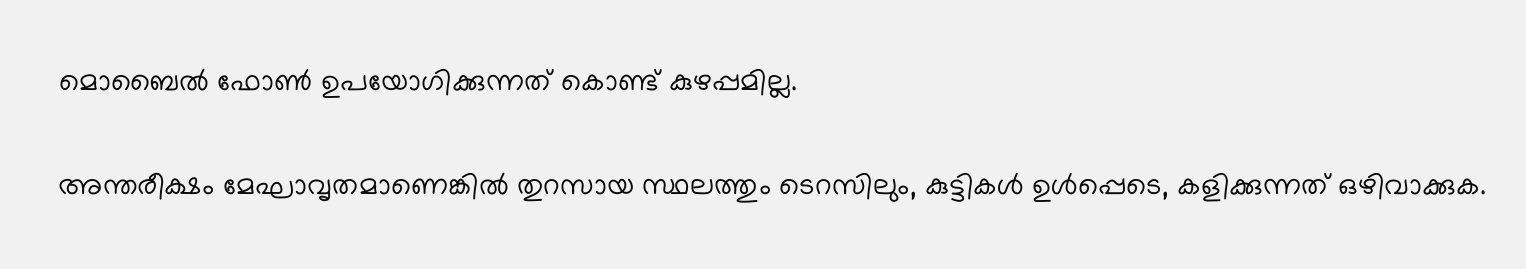മൊബൈൽ ഫോൺ ഉപയോഗിക്കുന്നത് കൊണ്ട് കുഴപ്പമില്ല.

അന്തരീക്ഷം മേഘാവൃതമാണെങ്കിൽ തുറസായ സ്ഥലത്തും ടെറസിലും, കുട്ടികൾ ഉൾപ്പെടെ, കളിക്കുന്നത് ഒഴിവാക്കുക.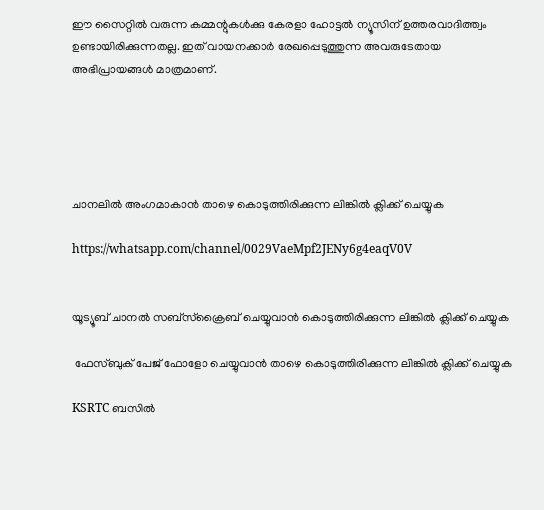ഈ സൈറ്റിൽ വരുന്ന കമ്മന്റുകൾക്കു കേരളാ ഹോട്ടൽ ന്യൂസിന് ഉത്തരവാദിത്ത്വം ഉണ്ടായിരിക്കുന്നതല്ല. ഇത് വായനക്കാർ രേഖപ്പെടുത്തുന്ന അവരുടേതായ അഭിപ്രായങ്ങൾ മാത്രമാണ്.





ചാനലിൽ അംഗമാകാൻ താഴെ കൊടുത്തിരിക്കുന്ന ലിങ്കിൽ ക്ലിക്ക് ചെയ്യുക

https://whatsapp.com/channel/0029VaeMpf2JENy6g4eaqV0V


യൂട്യൂബ് ചാനൽ സബ്സ്ക്രൈബ് ചെയ്യുവാൻ കൊടുത്തിരിക്കുന്ന ലിങ്കിൽ ക്ലിക്ക് ചെയ്യുക

 ഫേസ്ബുക് പേജ് ഫോളോ ചെയ്യുവാൻ താഴെ കൊടുത്തിരിക്കുന്ന ലിങ്കിൽ ക്ലിക്ക് ചെയ്യുക

KSRTC ബസിൽ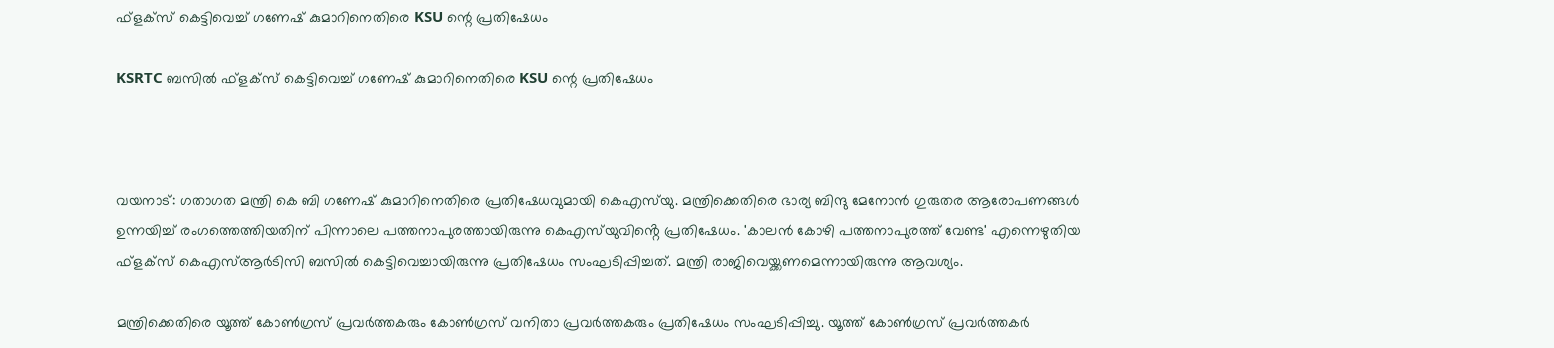ഫ്‌ളക്‌സ് കെട്ടിവെച്ച് ഗണേഷ് കുമാറിനെതിരെ KSU ന്റെ പ്രതിഷേധം

KSRTC ബസിൽ ഫ്‌ളക്‌സ് കെട്ടിവെച്ച് ഗണേഷ് കുമാറിനെതിരെ KSU ന്റെ പ്രതിഷേധം



വയനാട്: ഗതാഗത മന്ത്രി കെ ബി ഗണേഷ് കുമാറിനെതിരെ പ്രതിഷേധവുമായി കെഎസ്‌യു. മന്ത്രിക്കെതിരെ ഭാര്യ ബിന്ദു മേനോൻ ഗുരുതര ആരോപണങ്ങൾ ഉന്നയിച്ച് രംഗത്തെത്തിയതിന് പിന്നാലെ പത്തനാപുരത്തായിരുന്നു കെഎസ്‌യുവിൻ്റെ പ്രതിഷേധം. 'കാലൻ കോഴി പത്തനാപുരത്ത് വേണ്ട' എന്നെഴുതിയ ഫ്ളക്സ് കെഎസ്ആർടിസി ബസിൽ കെട്ടിവെച്ചായിരുന്നു പ്രതിഷേധം സംഘടിപ്പിച്ചത്. മന്ത്രി രാജിവെയ്ക്കണമെന്നായിരുന്നു ആവശ്യം.

മന്ത്രിക്കെതിരെ യൂത്ത് കോൺഗ്രസ് പ്രവർത്തകരും കോൺഗ്രസ് വനിതാ പ്രവർത്തകരും പ്രതിഷേധം സംഘടിപ്പിച്ചു. യൂത്ത് കോൺഗ്രസ് പ്രവർത്തകർ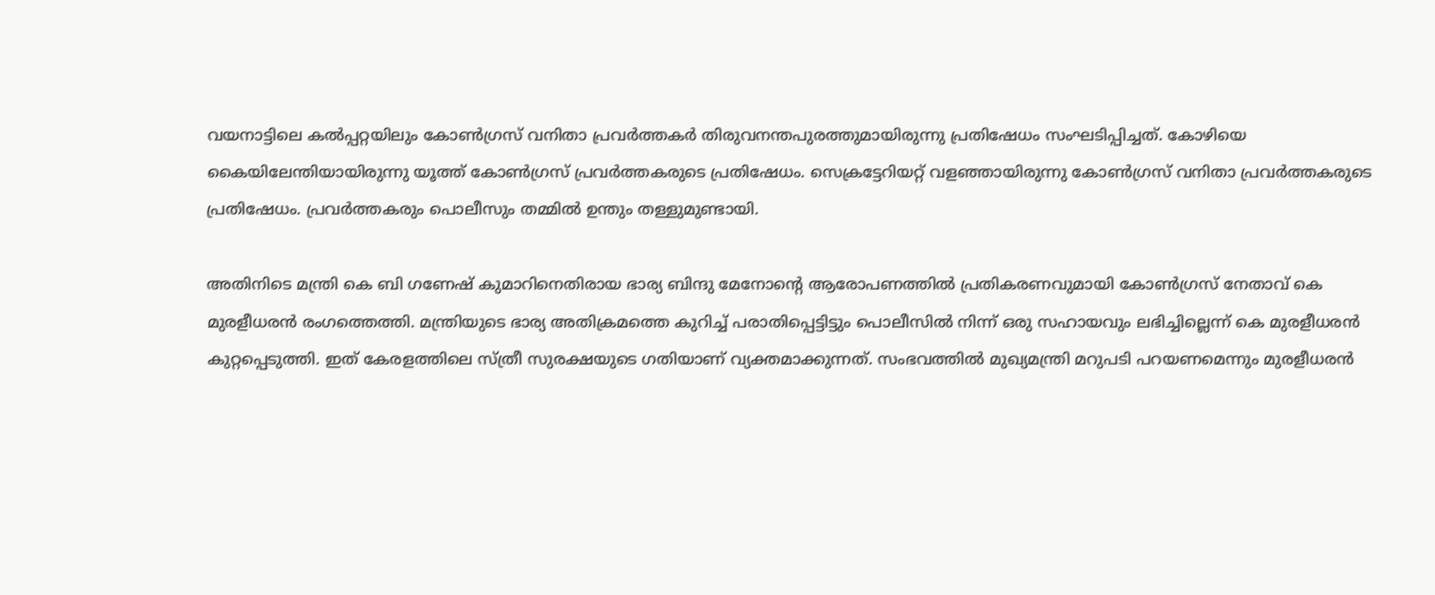വയനാട്ടിലെ കൽപ്പറ്റയിലും കോൺഗ്രസ് വനിതാ പ്രവർത്തകർ തിരുവനന്തപുരത്തുമായിരുന്നു പ്രതിഷേധം സംഘടിപ്പിച്ചത്. കോഴിയെ കൈയിലേന്തിയായിരുന്നു യൂത്ത് കോൺഗ്രസ് പ്രവർത്തകരുടെ പ്രതിഷേധം. സെക്രട്ടേറിയറ്റ് വളഞ്ഞായിരുന്നു കോൺഗ്രസ് വനിതാ പ്രവർത്തകരുടെ പ്രതിഷേധം. പ്രവർത്തകരും പൊലീസും തമ്മിൽ ഉന്തും തള്ളുമുണ്ടായി.

അതിനിടെ മന്ത്രി കെ ബി ഗണേഷ് കുമാറിനെതിരായ ഭാര്യ ബിന്ദു മേനോന്റെ ആരോപണത്തിൽ പ്രതികരണവുമായി കോൺഗ്രസ് നേതാവ് കെ മുരളീധരൻ രംഗത്തെത്തി. മന്ത്രിയുടെ ഭാര്യ അതിക്രമത്തെ കുറിച്ച് പരാതിപ്പെട്ടിട്ടും പൊലീസിൽ നിന്ന് ഒരു സഹായവും ലഭിച്ചില്ലെന്ന് കെ മുരളീധരൻ കുറ്റപ്പെടുത്തി. ഇത് കേരളത്തിലെ സ്ത്രീ സുരക്ഷയുടെ ഗതിയാണ് വ്യക്തമാക്കുന്നത്. സംഭവത്തിൽ മുഖ്യമന്ത്രി മറുപടി പറയണമെന്നും മുരളീധരൻ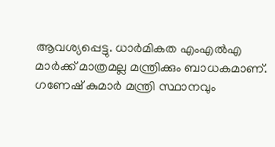ആവശ്യപ്പെട്ടു. ധാർമികത എംഎൽഎ മാർക്ക് മാത്രമല്ല മന്ത്രിക്കും ബാധകമാണ്. ഗണേഷ് കുമാർ മന്ത്രി സ്ഥാനവും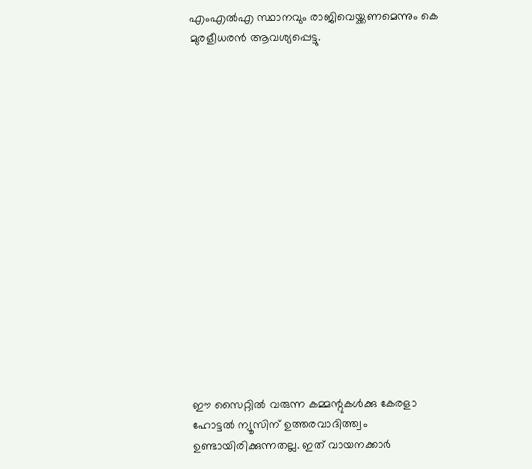എംഎൽഎ സ്ഥാനവും രാജിവെയ്ക്കണമെന്നും കെ മുരളീധരൻ ആവശ്യപ്പെട്ടു.

















ഈ സൈറ്റിൽ വരുന്ന കമ്മന്റുകൾക്കു കേരളാ ഹോട്ടൽ ന്യൂസിന് ഉത്തരവാദിത്ത്വം ഉണ്ടായിരിക്കുന്നതല്ല. ഇത് വായനക്കാർ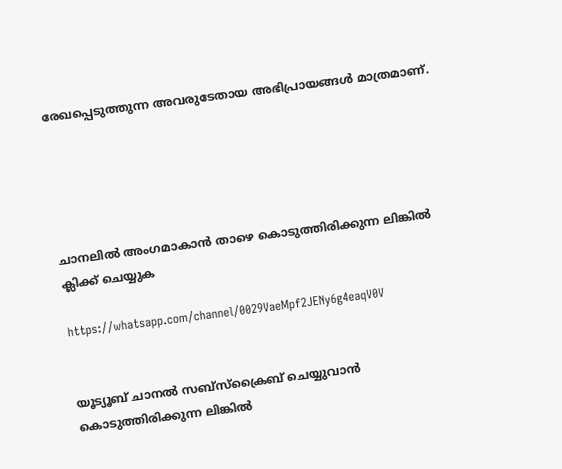രേഖപ്പെടുത്തുന്ന അവരുടേതായ അഭിപ്രായങ്ങൾ മാത്രമാണ്.





ചാനലിൽ അംഗമാകാൻ താഴെ കൊടുത്തിരിക്കുന്ന ലിങ്കിൽ ക്ലിക്ക് ചെയ്യുക

https://whatsapp.com/channel/0029VaeMpf2JENy6g4eaqV0V


യൂട്യൂബ് ചാനൽ സബ്സ്ക്രൈബ് ചെയ്യുവാൻ കൊടുത്തിരിക്കുന്ന ലിങ്കിൽ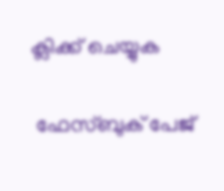ക്ലിക്ക് ചെയ്യുക

 ഫേസ്ബുക് പേജ്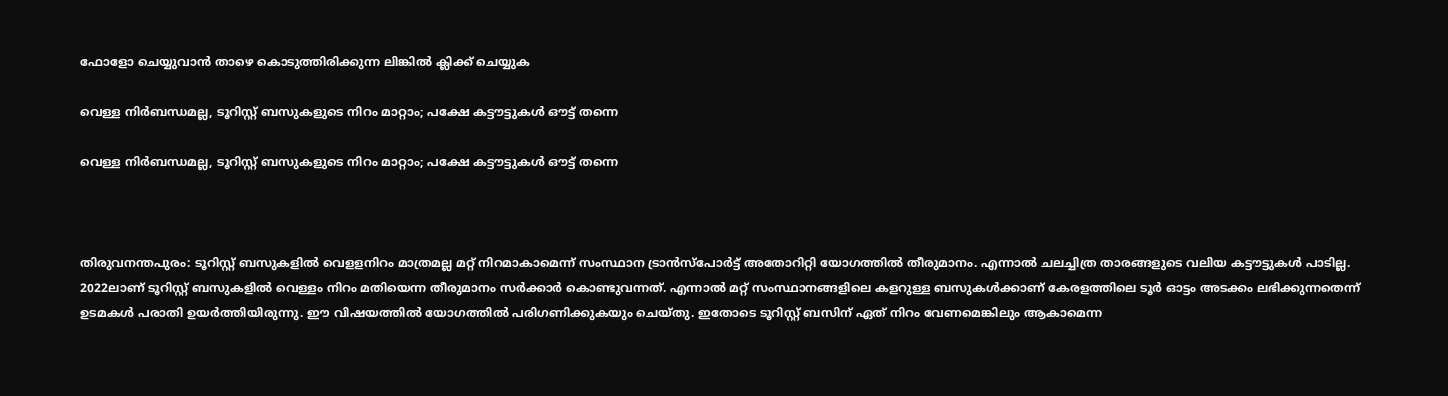ഫോളോ ചെയ്യുവാൻ താഴെ കൊടുത്തിരിക്കുന്ന ലിങ്കിൽ ക്ലിക്ക് ചെയ്യുക

വെള്ള നിർബന്ധമല്ല, ടൂറിസ്റ്റ് ബസുകളുടെ നിറം മാറ്റാം; പക്ഷേ കട്ടൗട്ടുകൾ ഔട്ട് തന്നെ

വെള്ള നിർബന്ധമല്ല, ടൂറിസ്റ്റ് ബസുകളുടെ നിറം മാറ്റാം; പക്ഷേ കട്ടൗട്ടുകൾ ഔട്ട് തന്നെ



തിരുവനന്തപുരം: ടൂറിസ്റ്റ് ബസുകളിൽ വെളളനിറം മാത്രമല്ല മറ്റ് നിറമാകാമെന്ന് സംസ്ഥാന ട്രാൻസ്‌പോർട്ട് അതോറിറ്റി യോഗത്തിൽ തീരുമാനം. എന്നാൽ ചലച്ചിത്ര താരങ്ങളുടെ വലിയ കട്ടൗട്ടുകൾ പാടില്ല. 2022ലാണ് ടൂറിസ്റ്റ് ബസുകളിൽ വെള്ളം നിറം മതിയെന്ന തീരുമാനം സർക്കാർ കൊണ്ടുവന്നത്. എന്നാൽ മറ്റ് സംസ്ഥാനങ്ങളിലെ കളറുള്ള ബസുകൾക്കാണ് കേരളത്തിലെ ടൂർ ഓട്ടം അടക്കം ലഭിക്കുന്നതെന്ന് ഉടമകൾ പരാതി ഉയർത്തിയിരുന്നു. ഈ വിഷയത്തിൽ യോഗത്തിൽ പരിഗണിക്കുകയും ചെയ്തു. ഇതോടെ ടൂറിസ്റ്റ് ബസിന് ഏത് നിറം വേണമെങ്കിലും ആകാമെന്ന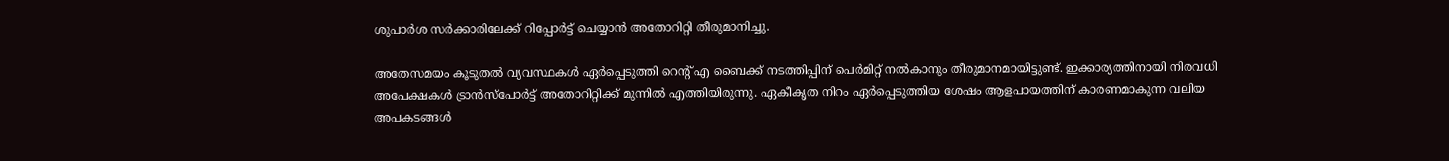ശുപാർശ സർക്കാരിലേക്ക് റിപ്പോർട്ട് ചെയ്യാൻ അതോറിറ്റി തീരുമാനിച്ചു.

അതേസമയം കൂടുതൽ വ്യവസ്ഥകൾ ഏർപ്പെടുത്തി റെന്റ് എ ബൈക്ക് നടത്തിപ്പിന് പെർമിറ്റ് നൽകാനും തീരുമാനമായിട്ടുണ്ട്. ഇക്കാര്യത്തിനായി നിരവധി അപേക്ഷകൾ ട്രാൻസ്‌പോർട്ട് അതോറിറ്റിക്ക് മുന്നിൽ എത്തിയിരുന്നു. ഏകീകൃത നിറം ഏർപ്പെടുത്തിയ ശേഷം ആളപായത്തിന് കാരണമാകുന്ന വലിയ അപകടങ്ങൾ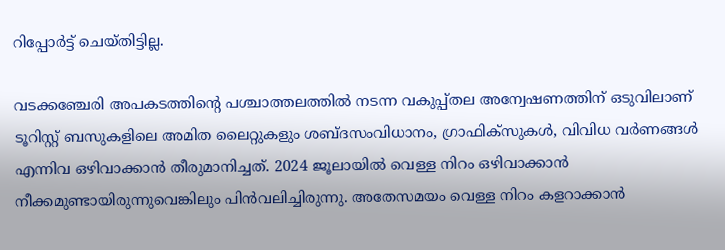റിപ്പോർട്ട് ചെയ്തിട്ടില്ല.

വടക്കഞ്ചേരി അപകടത്തിന്റെ പശ്ചാത്തലത്തിൽ നടന്ന വകുപ്പ്തല അന്വേഷണത്തിന് ഒടുവിലാണ് ടൂറിസ്റ്റ് ബസുകളിലെ അമിത ലൈറ്റുകളും ശബ്ദസംവിധാനം, ഗ്രാഫിക്‌സുകൾ, വിവിധ വർണങ്ങൾ എന്നിവ ഒഴിവാക്കാൻ തീരുമാനിച്ചത്. 2024 ജൂലായിൽ വെള്ള നിറം ഒഴിവാക്കാൻ നീക്കമുണ്ടായിരുന്നുവെങ്കിലും പിൻവലിച്ചിരുന്നു. അതേസമയം വെള്ള നിറം കളറാക്കാൻ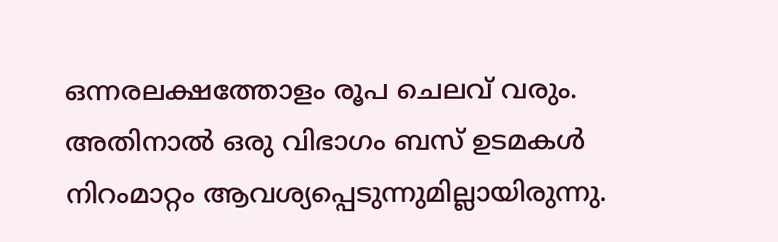ഒന്നരലക്ഷത്തോളം രൂപ ചെലവ് വരും. അതിനാൽ ഒരു വിഭാഗം ബസ് ഉടമകൾ നിറംമാറ്റം ആവശ്യപ്പെടുന്നുമില്ലായിരുന്നു.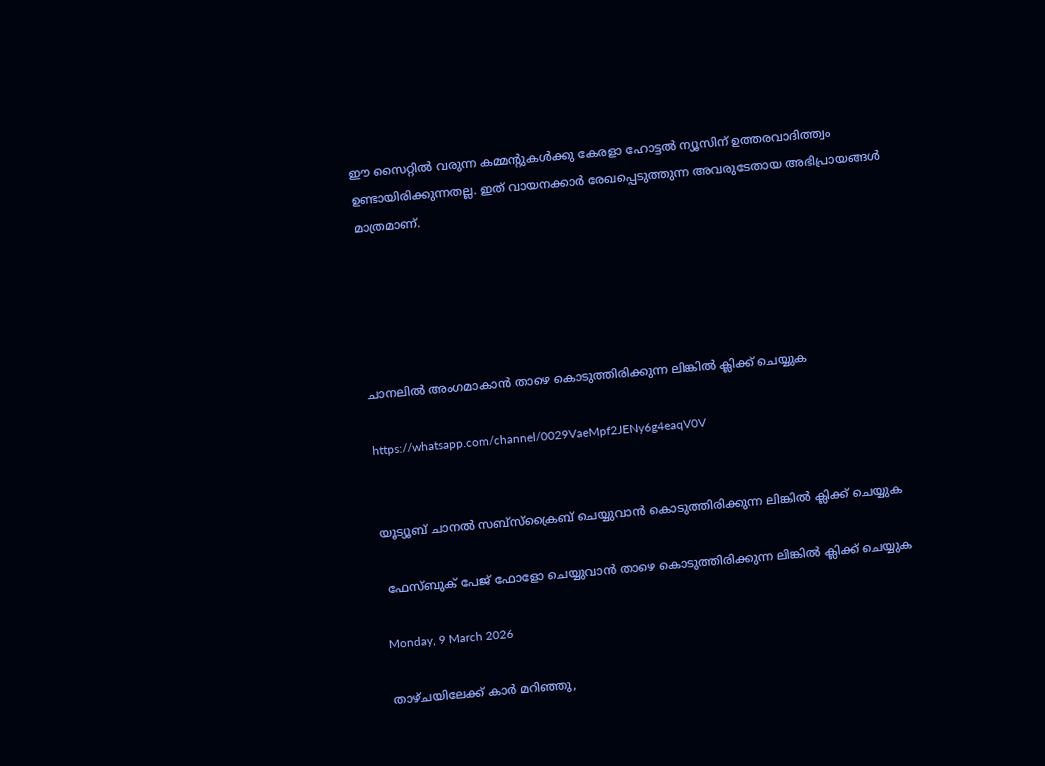ഈ സൈറ്റിൽ വരുന്ന കമ്മന്റുകൾക്കു കേരളാ ഹോട്ടൽ ന്യൂസിന് ഉത്തരവാദിത്ത്വം ഉണ്ടായിരിക്കുന്നതല്ല. ഇത് വായനക്കാർ രേഖപ്പെടുത്തുന്ന അവരുടേതായ അഭിപ്രായങ്ങൾ മാത്രമാണ്.





ചാനലിൽ അംഗമാകാൻ താഴെ കൊടുത്തിരിക്കുന്ന ലിങ്കിൽ ക്ലിക്ക് ചെയ്യുക

https://whatsapp.com/channel/0029VaeMpf2JENy6g4eaqV0V


യൂട്യൂബ് ചാനൽ സബ്സ്ക്രൈബ് ചെയ്യുവാൻ കൊടുത്തിരിക്കുന്ന ലിങ്കിൽ ക്ലിക്ക് ചെയ്യുക

 ഫേസ്ബുക് പേജ് ഫോളോ ചെയ്യുവാൻ താഴെ കൊടുത്തിരിക്കുന്ന ലിങ്കിൽ ക്ലിക്ക് ചെയ്യുക

Monday, 9 March 2026

താഴ്ചയിലേക്ക് കാർ മറിഞ്ഞു,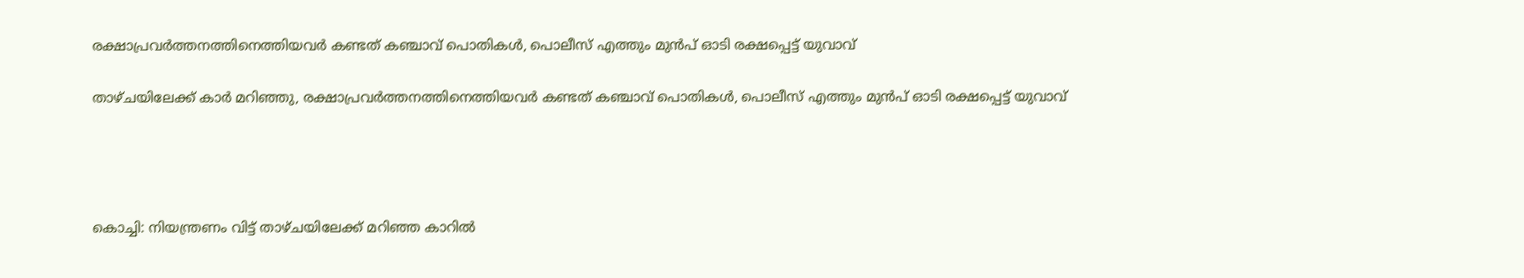രക്ഷാപ്രവർത്തനത്തിനെത്തിയവർ കണ്ടത് കഞ്ചാവ് പൊതികൾ, പൊലീസ് എത്തും മുൻപ് ഓടി രക്ഷപ്പെട്ട് യുവാവ്

താഴ്ചയിലേക്ക് കാർ മറിഞ്ഞു, രക്ഷാപ്രവർത്തനത്തിനെത്തിയവർ കണ്ടത് കഞ്ചാവ് പൊതികൾ, പൊലീസ് എത്തും മുൻപ് ഓടി രക്ഷപ്പെട്ട് യുവാവ്




കൊച്ചി: നിയന്ത്രണം വിട്ട് താഴ്ചയിലേക്ക് മറിഞ്ഞ കാറിൽ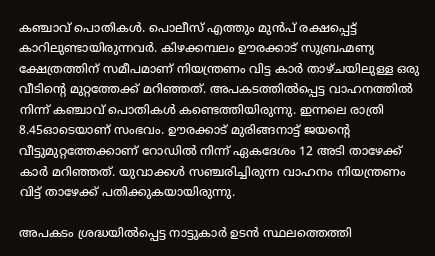കഞ്ചാവ് പൊതികൾ. പൊലീസ് എത്തും മുൻപ് രക്ഷപ്പെട്ട് കാറിലുണ്ടായിരുന്നവർ. കിഴക്കമ്പലം ഊരക്കാട് സുബ്രഹ്മണ്യ ക്ഷേത്രത്തിന് സമീപമാണ് നിയന്ത്രണം വിട്ട കാർ താഴ്ചയിലുള്ള ഒരു വീടിന്റെ മുറ്റത്തേക്ക് മറിഞ്ഞത്. അപകടത്തിൽപ്പെട്ട വാഹനത്തിൽ നിന്ന് കഞ്ചാവ് പൊതികൾ കണ്ടെത്തിയിരുന്നു. ഇന്നലെ രാത്രി 8.45ഓടെയാണ് സംഭവം. ഊരക്കാട് മുരിങ്ങനാട്ട് ജയന്റെ വീട്ടുമുറ്റത്തേക്കാണ് റോഡിൽ നിന്ന് ഏകദേശം 12 അടി താഴേക്ക് കാർ മറിഞ്ഞത്. യുവാക്കൾ സഞ്ചരിച്ചിരുന്ന വാഹനം നിയന്ത്രണം വിട്ട് താഴേക്ക് പതിക്കുകയായിരുന്നു.

അപകടം ശ്രദ്ധയിൽപ്പെട്ട നാട്ടുകാർ ഉടൻ സ്ഥലത്തെത്തി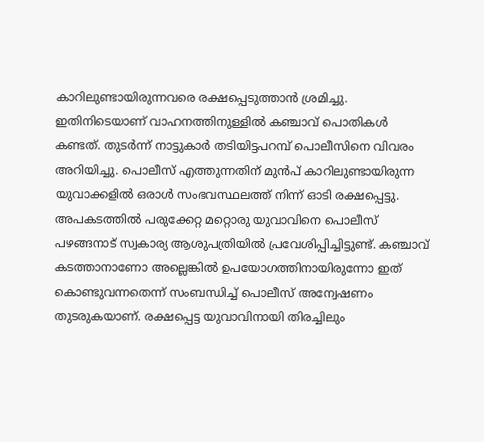കാറിലുണ്ടായിരുന്നവരെ രക്ഷപ്പെടുത്താൻ ശ്രമിച്ചു. ഇതിനിടെയാണ് വാഹനത്തിനുള്ളിൽ കഞ്ചാവ് പൊതികൾ കണ്ടത്. തുടർന്ന് നാട്ടുകാർ തടിയിട്ടപറമ്പ് പൊലീസിനെ വിവരം അറിയിച്ചു. പൊലീസ് എത്തുന്നതിന് മുൻപ് കാറിലുണ്ടായിരുന്ന യുവാക്കളിൽ ഒരാൾ സംഭവസ്ഥലത്ത് നിന്ന് ഓടി രക്ഷപ്പെട്ടു. അപകടത്തിൽ പരുക്കേറ്റ മറ്റൊരു യുവാവിനെ പൊലീസ് പഴങ്ങനാട് സ്വകാര്യ ആശുപത്രിയിൽ പ്രവേശിപ്പിച്ചിട്ടുണ്ട്. കഞ്ചാവ് കടത്താനാണോ അല്ലെങ്കിൽ ഉപയോഗത്തിനായിരുന്നോ ഇത് കൊണ്ടുവന്നതെന്ന് സംബന്ധിച്ച് പൊലീസ് അന്വേഷണം തുടരുകയാണ്. രക്ഷപ്പെട്ട യുവാവിനായി തിരച്ചിലും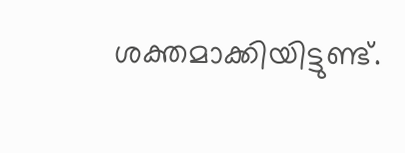ശക്തമാക്കിയിട്ടുണ്ട്.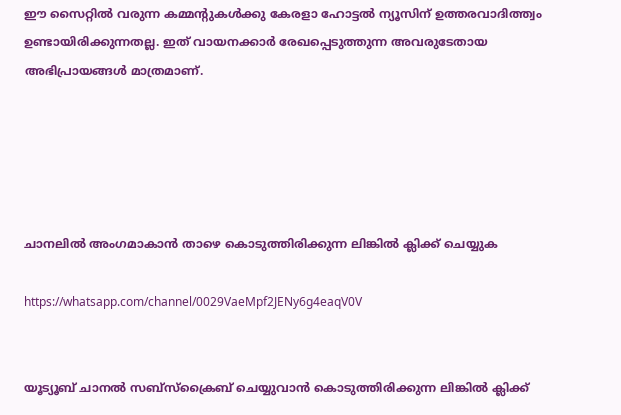ഈ സൈറ്റിൽ വരുന്ന കമ്മന്റുകൾക്കു കേരളാ ഹോട്ടൽ ന്യൂസിന് ഉത്തരവാദിത്ത്വം ഉണ്ടായിരിക്കുന്നതല്ല. ഇത് വായനക്കാർ രേഖപ്പെടുത്തുന്ന അവരുടേതായ അഭിപ്രായങ്ങൾ മാത്രമാണ്.





ചാനലിൽ അംഗമാകാൻ താഴെ കൊടുത്തിരിക്കുന്ന ലിങ്കിൽ ക്ലിക്ക് ചെയ്യുക

https://whatsapp.com/channel/0029VaeMpf2JENy6g4eaqV0V


യൂട്യൂബ് ചാനൽ സബ്സ്ക്രൈബ് ചെയ്യുവാൻ കൊടുത്തിരിക്കുന്ന ലിങ്കിൽ ക്ലിക്ക്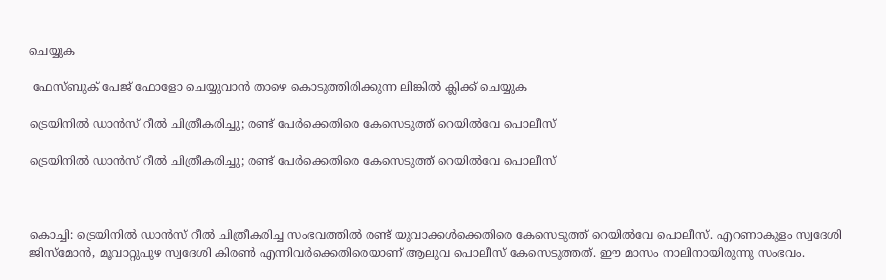ചെയ്യുക

 ഫേസ്ബുക് പേജ് ഫോളോ ചെയ്യുവാൻ താഴെ കൊടുത്തിരിക്കുന്ന ലിങ്കിൽ ക്ലിക്ക് ചെയ്യുക

ട്രെയിനിൽ ഡാൻസ് റീൽ ചിത്രീകരിച്ചു; രണ്ട് പേർക്കെതിരെ കേസെടുത്ത് റെയിൽവേ പൊലീസ്

ട്രെയിനിൽ ഡാൻസ് റീൽ ചിത്രീകരിച്ചു; രണ്ട് പേർക്കെതിരെ കേസെടുത്ത് റെയിൽവേ പൊലീസ്



കൊച്ചി: ട്രെയിനിൽ ഡാൻസ് റീൽ ചിത്രീകരിച്ച സംഭവത്തിൽ രണ്ട് യുവാക്കൾക്കെതിരെ കേസെടുത്ത് റെയിൽവേ പൊലീസ്. എറണാകുളം സ്വദേശി ജിസ്മോൻ, മൂവാറ്റുപുഴ സ്വദേശി കിരൺ എന്നിവർക്കെതിരെയാണ് ആലുവ പൊലീസ് കേസെടുത്തത്. ഈ മാസം നാലിനായിരുന്നു സംഭവം.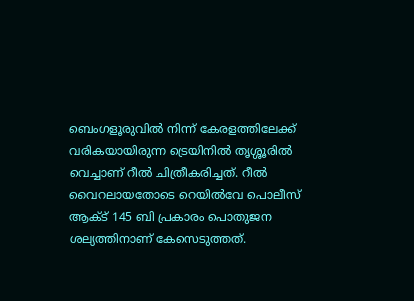ബെംഗളൂരുവിൽ നിന്ന് കേരളത്തിലേക്ക് വരികയായിരുന്ന ട്രെയിനിൽ തൃശ്ശൂരിൽ വെച്ചാണ് റീൽ ചിത്രീകരിച്ചത്. റീൽ വൈറലായതോടെ റെയിൽവേ പൊലീസ് ആക്ട് 145 ബി പ്രകാരം പൊതുജന ശല്യത്തിനാണ് കേസെടുത്തത്.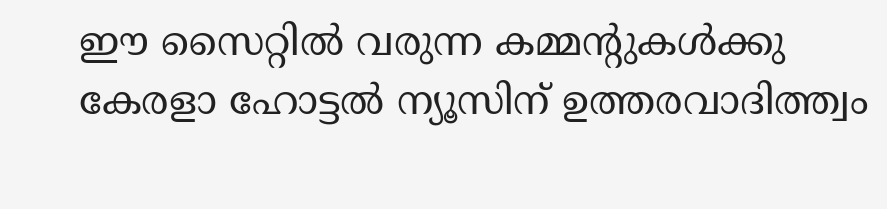ഈ സൈറ്റിൽ വരുന്ന കമ്മന്റുകൾക്കു കേരളാ ഹോട്ടൽ ന്യൂസിന് ഉത്തരവാദിത്ത്വം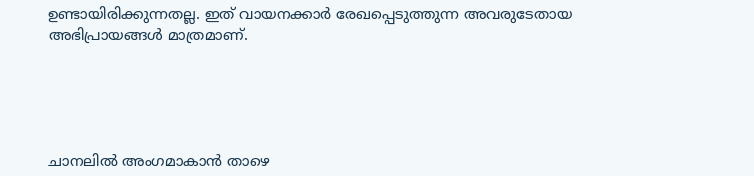ഉണ്ടായിരിക്കുന്നതല്ല. ഇത് വായനക്കാർ രേഖപ്പെടുത്തുന്ന അവരുടേതായ അഭിപ്രായങ്ങൾ മാത്രമാണ്.





ചാനലിൽ അംഗമാകാൻ താഴെ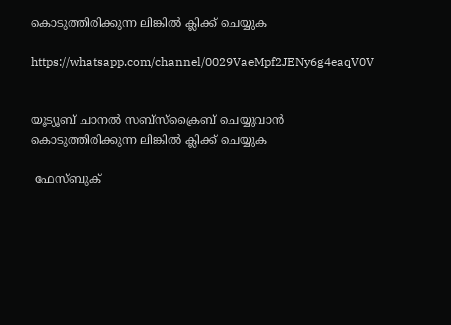കൊടുത്തിരിക്കുന്ന ലിങ്കിൽ ക്ലിക്ക് ചെയ്യുക

https://whatsapp.com/channel/0029VaeMpf2JENy6g4eaqV0V


യൂട്യൂബ് ചാനൽ സബ്സ്ക്രൈബ് ചെയ്യുവാൻ കൊടുത്തിരിക്കുന്ന ലിങ്കിൽ ക്ലിക്ക് ചെയ്യുക

 ഫേസ്ബുക്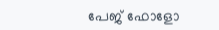പേജ് ഫോളോ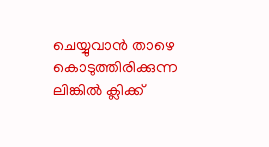ചെയ്യുവാൻ താഴെ കൊടുത്തിരിക്കുന്ന ലിങ്കിൽ ക്ലിക്ക്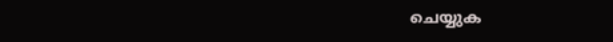ചെയ്യുക